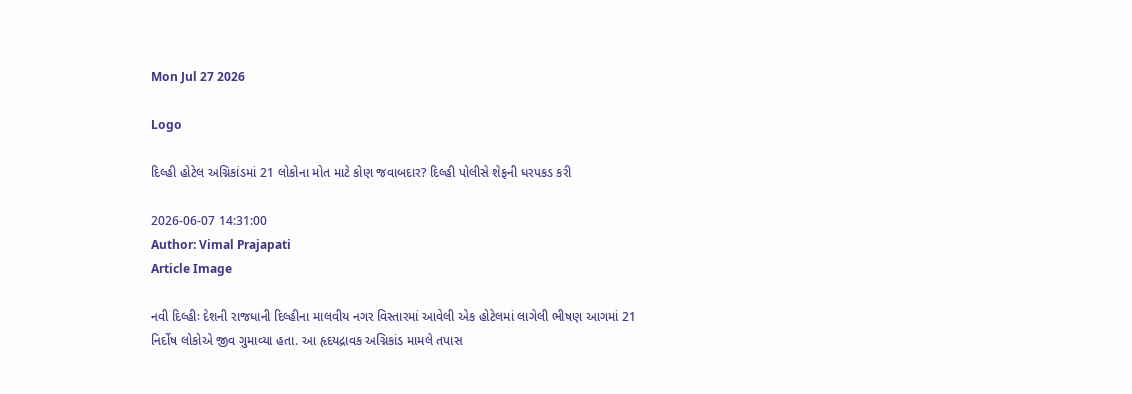Mon Jul 27 2026

Logo

દિલ્હી હોટેલ અગ્નિકાંડમાં 21 લોકોના મોત માટે કોણ જવાબદાર? દિલ્હી પોલીસે શેફની ધરપકડ કરી

2026-06-07 14:31:00
Author: Vimal Prajapati
Article Image

નવી દિલ્હીઃ દેશની રાજધાની દિલ્હીના માલવીય નગર વિસ્તારમાં આવેલી એક હોટેલમાં લાગેલી ભીષણ આગમાં 21 નિર્દોષ લોકોએ જીવ ગુમાવ્યા હતા. આ હૃદયદ્રાવક અગ્નિકાંડ મામલે તપાસ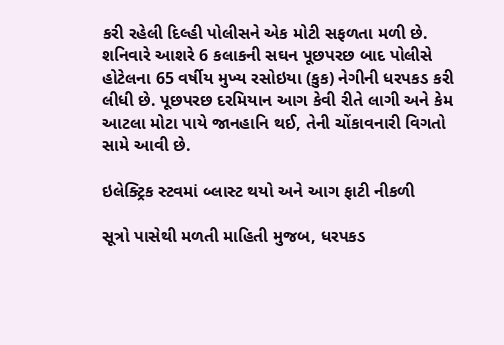કરી રહેલી દિલ્હી પોલીસને એક મોટી સફળતા મળી છે. શનિવારે આશરે 6 કલાકની સઘન પૂછપરછ બાદ પોલીસે હોટેલના 65 વર્ષીય મુખ્ય રસોઇયા (કુક) નેગીની ધરપકડ કરી લીધી છે. પૂછપરછ દરમિયાન આગ કેવી રીતે લાગી અને કેમ આટલા મોટા પાયે જાનહાનિ થઈ, તેની ચોંકાવનારી વિગતો સામે આવી છે.

ઇલેક્ટ્રિક સ્ટવમાં બ્લાસ્ટ થયો અને આગ ફાટી નીકળી

સૂત્રો પાસેથી મળતી માહિતી મુજબ, ધરપકડ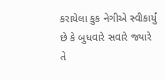કરાયેલા કુક નેગીએ સ્વીકાર્યું છે કે બુધવારે સવારે જ્યારે તે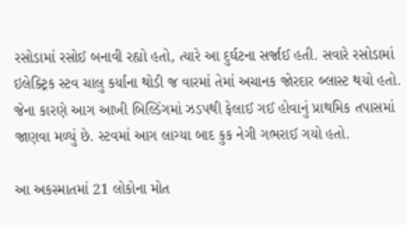રસોડામાં રસોઈ બનાવી રહ્યો હતો, ત્યારે આ દુર્ઘટના સર્જાઈ હતી. સવારે રસોડામાં ઇલેક્ટ્રિક સ્ટવ ચાલુ કર્યાના થોડી જ વારમાં તેમાં અચાનક જોરદાર બ્લાસ્ટ થયો હતો. જેના કારણે આગ આખી બિલ્ડિંગમાં ઝડપથી ફેલાઈ ગઈ હોવાનું પ્રાથમિક તપાસમાં જાણવા મળ્યું છે. સ્ટવમાં આગ લાગ્યા બાદ કુક નેગી ગભરાઈ ગયો હતો.

આ અકસ્માતમાં 21 લોકોના મોત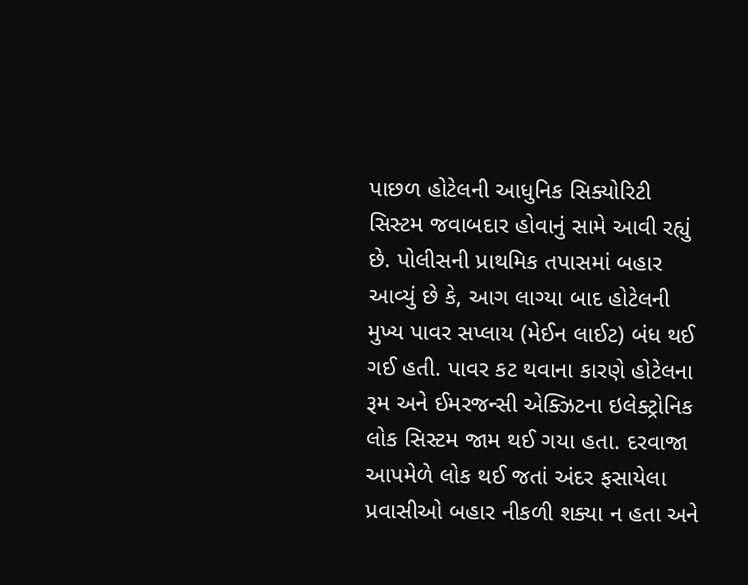પાછળ હોટેલની આધુનિક સિક્યોરિટી સિસ્ટમ જવાબદાર હોવાનું સામે આવી રહ્યું છે. પોલીસની પ્રાથમિક તપાસમાં બહાર આવ્યું છે કે, આગ લાગ્યા બાદ હોટેલની મુખ્ય પાવર સપ્લાય (મેઈન લાઈટ) બંધ થઈ ગઈ હતી. પાવર કટ થવાના કારણે હોટેલના રૂમ અને ઈમરજન્સી એક્ઝિટના ઇલેક્ટ્રોનિક લોક સિસ્ટમ જામ થઈ ગયા હતા. દરવાજા આપમેળે લોક થઈ જતાં અંદર ફસાયેલા પ્રવાસીઓ બહાર નીકળી શક્યા ન હતા અને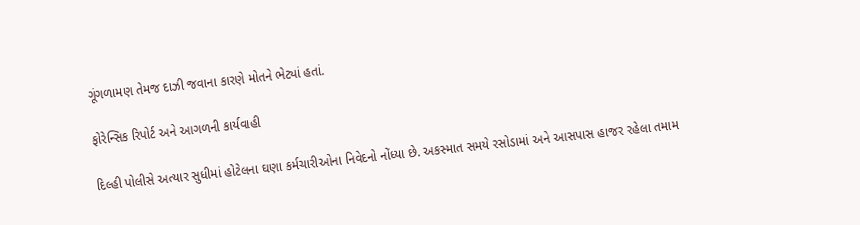ગૂંગળામણ તેમજ દાઝી જવાના કારણે મોતને ભેટ્યાં હતાં.

ફોરેન્સિક રિપોર્ટ અને આગળની કાર્યવાહી

દિલ્હી પોલીસે અત્યાર સુધીમાં હોટેલના ઘણા કર્મચારીઓના નિવેદનો નોંધ્યા છે. અકસ્માત સમયે રસોડામાં અને આસપાસ હાજર રહેલા તમામ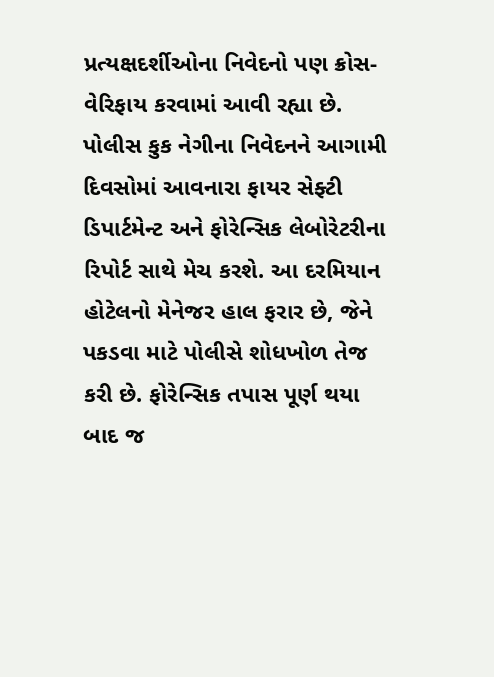પ્રત્યક્ષદર્શીઓના નિવેદનો પણ ક્રોસ-વેરિફાય કરવામાં આવી રહ્યા છે. પોલીસ કુક નેગીના નિવેદનને આગામી દિવસોમાં આવનારા ફાયર સેફ્ટી ડિપાર્ટમેન્ટ અને ફોરેન્સિક લેબોરેટરીના રિપોર્ટ સાથે મેચ કરશે. આ દરમિયાન હોટેલનો મેનેજર હાલ ફરાર છે, જેને પકડવા માટે પોલીસે શોધખોળ તેજ કરી છે. ફોરેન્સિક તપાસ પૂર્ણ થયા બાદ જ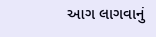આગ લાગવાનું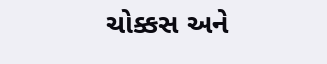ચોક્કસ અને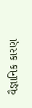વૈજ્ઞાનિક કારણ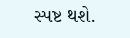સ્પષ્ટ થશે.